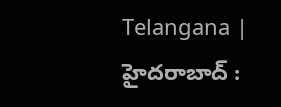Telangana | హైదరాబాద్ :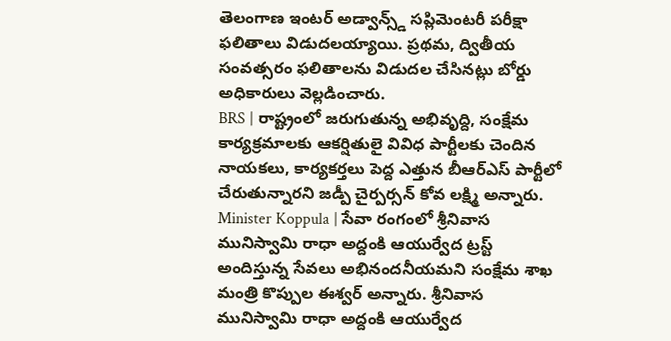తెలంగాణ ఇంటర్ అడ్వాన్స్డ్ సప్లిమెంటరీ పరీక్షా ఫలితాలు విడుదలయ్యాయి. ప్రథమ, ద్వితీయ సంవత్సరం ఫలితాలను విడుదల చేసినట్లు బోర్డు అధికారులు వెల్లడించారు.
BRS | రాష్ట్రంలో జరుగుతున్న అభివృద్ది, సంక్షేమ కార్యక్రమాలకు ఆకర్షితులై వివిధ పార్టీలకు చెందిన నాయకలు, కార్యకర్తలు పెద్ద ఎత్తున బీఆర్ఎస్ పార్టీలో చేరుతున్నారని జడ్పీ చైర్పర్సన్ కోవ లక్ష్మి అన్నారు.
Minister Koppula | సేవా రంగంలో శ్రీనివాస మునిస్వామి రాధా అద్దంకి ఆయుర్వేద ట్రస్ట్ అందిస్తున్న సేవలు అభినందనీయమని సంక్షేమ శాఖ మంత్రి కొప్పుల ఈశ్వర్ అన్నారు. శ్రీనివాస మునిస్వామి రాధా అద్దంకి ఆయుర్వేద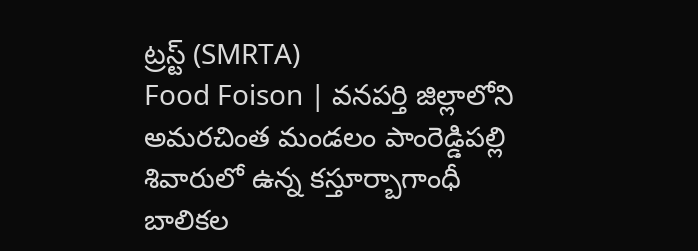ట్రస్ట్ (SMRTA)
Food Foison | వనపర్తి జిల్లాలోని అమరచింత మండలం పాంరెడ్డిపల్లి శివారులో ఉన్న కస్తూర్బాగాంధీ బాలికల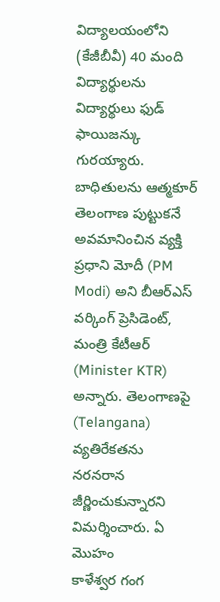విద్యాలయంలోని (కేజీబీవీ) 40 మంది విద్యార్థులను విద్యార్థులు ఫుడ్ ఫాయిజన్కు గురయ్యారు. బాధితులను ఆత్మకూర్
తెలంగాణ పుట్టుకనే అవమానించిన వ్యక్తి ప్రధాని మోదీ (PM Modi) అని బీఆర్ఎస్ వర్కింగ్ ప్రెసిడెంట్, మంత్రి కేటీఆర్ (Minister KTR) అన్నారు. తెలంగాణపై (Telangana) వ్యతిరేకతను నరనరాన జీర్ణించుకున్నారని విమర్శించారు. ఏ మొహం
కాళేశ్వర గంగ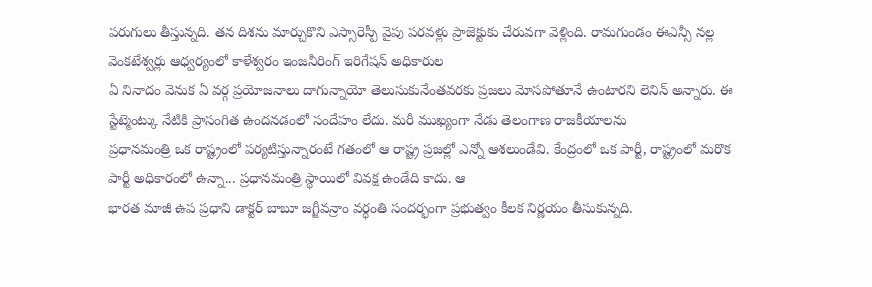పరుగులు తీస్తున్నది. తన దిశను మార్చుకొని ఎస్సారెస్పీ వైపు పరవళ్లు ప్రాజెక్టుకు చేరువగా వెళ్లింది. రామగుండం ఈఎన్సీ నల్ల వెంకటేశ్వర్లు ఆధ్వర్యంలో కాళేశ్వరం ఇంజనీరింగ్ ఇరిగేషన్ అధికారుల
ఏ నినాదం వెనుక ఏ వర్గ ప్రయోజనాలు దాగున్నాయో తెలుసుకునేంతవరకు ప్రజలు మోసపోతూనే ఉంటారని లెనిన్ అన్నారు. ఈ స్టేట్మెంట్కు నేటికి ప్రాసంగిత ఉందనడంలో సందేహం లేదు. మరీ ముఖ్యంగా నేడు తెలంగాణ రాజకీయాలను
ప్రధానమంత్రి ఒక రాష్ట్రంలో పర్యటిస్తున్నారంటే గతంలో ఆ రాష్ట్ర ప్రజల్లో ఎన్నో ఆశలుండేవి. కేంద్రంలో ఒక పార్టీ, రాష్ట్రంలో మరొక పార్టీ అధికారంలో ఉన్నా... ప్రధానమంత్రి స్థాయిలో వివక్ష ఉండేది కాదు. ఆ
భారత మాజీ ఉప ప్రధాని డాక్టర్ బాబూ జగ్జీవన్రాం వర్ధంతి సందర్భంగా ప్రభుత్వం కీలక నిర్ణయం తీసుకున్నది.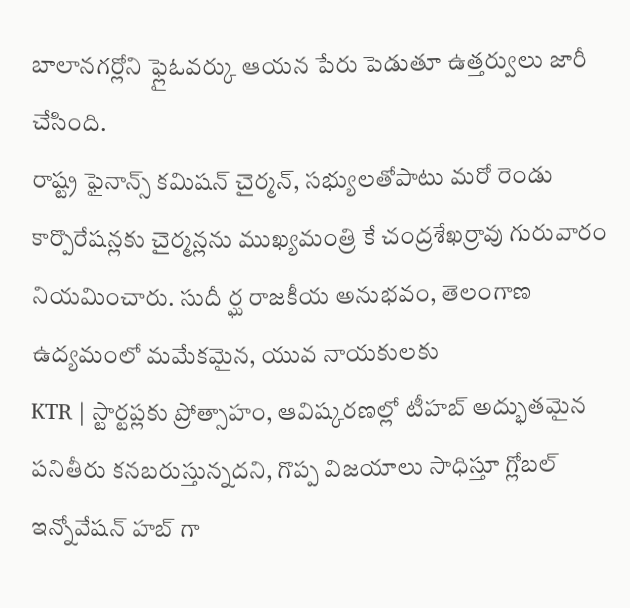బాలానగర్లోని ఫ్లైఓవర్కు ఆయన పేరు పెడుతూ ఉత్తర్వులు జారీ చేసింది.
రాష్ట్ర ఫైనాన్స్ కమిషన్ చైర్మన్, సభ్యులతోపాటు మరో రెండు కార్పొరేషన్లకు చైర్మన్లను ముఖ్యమంత్రి కే చంద్రశేఖర్రావు గురువారం నియమించారు. సుదీ ర్ఘ రాజకీయ అనుభవం, తెలంగాణ ఉద్యమంలో మమేకమైన, యువ నాయకులకు
KTR | స్టార్టప్లకు ప్రోత్సాహం, ఆవిష్కరణల్లో టీహబ్ అద్భుతమైన పనితీరు కనబరుస్తున్నదని, గొప్ప విజయాలు సాధిస్తూ గ్లోబల్ ఇన్నోవేషన్ హబ్ గా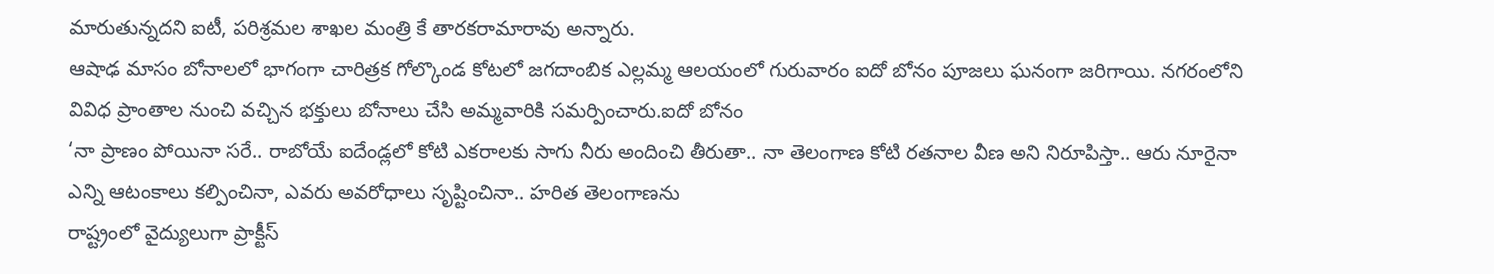మారుతున్నదని ఐటీ, పరిశ్రమల శాఖల మంత్రి కే తారకరామారావు అన్నారు.
ఆషాఢ మాసం బోనాలలో భాగంగా చారిత్రక గోల్కొండ కోటలో జగదాంబిక ఎల్లమ్మ ఆలయంలో గురువారం ఐదో బోనం పూజలు ఘనంగా జరిగాయి. నగరంలోని వివిధ ప్రాంతాల నుంచి వచ్చిన భక్తులు బోనాలు చేసి అమ్మవారికి సమర్పించారు.ఐదో బోనం
‘నా ప్రాణం పోయినా సరే.. రాబోయే ఐదేండ్లలో కోటి ఎకరాలకు సాగు నీరు అందించి తీరుతా.. నా తెలంగాణ కోటి రతనాల వీణ అని నిరూపిస్తా.. ఆరు నూరైనా ఎన్ని ఆటంకాలు కల్పించినా, ఎవరు అవరోధాలు సృష్టించినా.. హరిత తెలంగాణను
రాష్ట్రంలో వైద్యులుగా ప్రాక్టీస్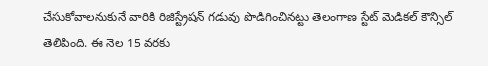చేసుకోవాలనుకునే వారికి రిజిస్ట్రేషన్ గడువు పొడిగించినట్టు తెలంగాణ స్టేట్ మెడికల్ కౌన్సిల్ తెలిపింది. ఈ నెల 15 వరకు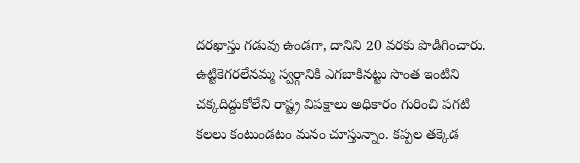దరఖాస్తు గడువు ఉండగా, దానిని 20 వరకు పొడిగించారు.
ఉట్టికెగరలేనమ్మ స్వర్గానికి ఎగబాకినట్టు సొంత ఇంటిని చక్కదిద్దుకోలేని రాష్ట్ర విపక్షాలు అధికారం గురించి పగటి కలలు కంటుండటం మనం చూస్తున్నాం. కప్పల తక్కెడ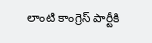లాంటి కాంగ్రెస్ పార్టీకి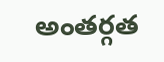అంతర్గత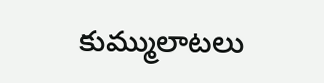కుమ్ములాటలు